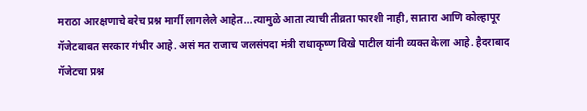मराठा आरक्षणाचे बरेच प्रश्न मार्गी लागलेले आहेत...त्यामुळे आता त्याची तीव्रता फारशी नाही, सातारा आणि कोल्हापूर गॅजेटबाबत सरकार गंभीर आहे. असं मत राजाच जलसंपदा मंत्री राधाकृष्ण विखे पाटील यांनी व्यक्त केला आहे. हैदराबाद गॅजेटचा प्रश्न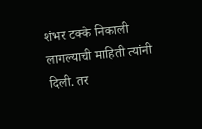शंभर टक्के निकाली लागल्याची माहिती त्यांनी दिली. तर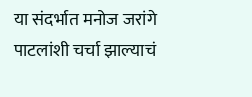या संदर्भात मनोज जरांगे पाटलांशी चर्चा झाल्याचं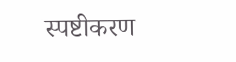स्पष्टीकरण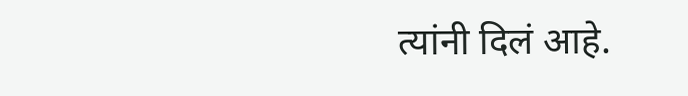त्यांनी दिलं आहे.